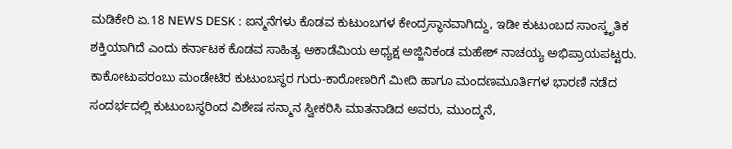ಮಡಿಕೇರಿ ಏ.18 NEWS DESK : ಐನ್ಮನೆಗಳು ಕೊಡವ ಕುಟುಂಬಗಳ ಕೇಂದ್ರಸ್ಥಾನವಾಗಿದ್ದು, ಇಡೀ ಕುಟುಂಬದ ಸಾಂಸ್ಕೃತಿಕ ಶಕ್ತಿಯಾಗಿದೆ ಎಂದು ಕರ್ನಾಟಕ ಕೊಡವ ಸಾಹಿತ್ಯ ಅಕಾಡೆಮಿಯ ಅಧ್ಯಕ್ಷ ಅಜ್ಜಿನಿಕಂಡ ಮಹೇಶ್ ನಾಚಯ್ಯ ಅಭಿಪ್ರಾಯಪಟ್ಟರು. ಕಾಕೋಟುಪರಂಬು ಮಂಡೇಟಿರ ಕುಟುಂಬಸ್ಥರ ಗುರು-ಕಾರೋಣರಿಗೆ ಮೀದಿ ಹಾಗೂ ಮಂದಣಮೂರ್ತಿಗಳ ಭಾರಣಿ ನಡೆದ ಸಂದರ್ಭದಲ್ಲಿ ಕುಟುಂಬಸ್ಥರಿಂದ ವಿಶೇಷ ಸನ್ಮಾನ ಸ್ವೀಕರಿಸಿ ಮಾತನಾಡಿದ ಅವರು, ಮುಂದ್ಮನೆ,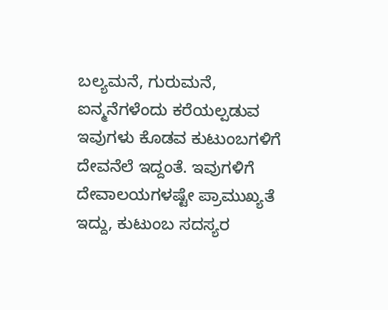ಬಲ್ಯಮನೆ, ಗುರುಮನೆ, ಐನ್ಮನೆಗಳೆಂದು ಕರೆಯಲ್ಪಡುವ ಇವುಗಳು ಕೊಡವ ಕುಟುಂಬಗಳಿಗೆ ದೇವನೆಲೆ ಇದ್ದಂತೆ. ಇವುಗಳಿಗೆ ದೇವಾಲಯಗಳಷ್ಟೇ ಪ್ರಾಮುಖ್ಯತೆ ಇದ್ದು, ಕುಟುಂಬ ಸದಸ್ಯರ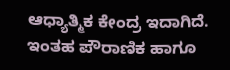ಆಧ್ಯಾತ್ಮಿಕ ಕೇಂದ್ರ ಇದಾಗಿದೆ. ಇಂತಹ ಪೌರಾಣಿಕ ಹಾಗೂ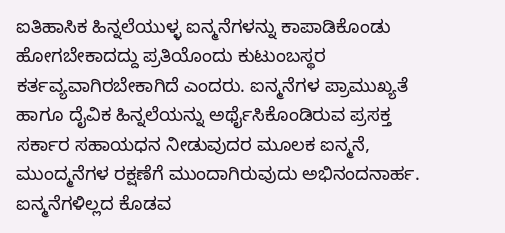ಐತಿಹಾಸಿಕ ಹಿನ್ನಲೆಯುಳ್ಳ ಐನ್ಮನೆಗಳನ್ನು ಕಾಪಾಡಿಕೊಂಡು ಹೋಗಬೇಕಾದದ್ದು ಪ್ರತಿಯೊಂದು ಕುಟುಂಬಸ್ಥರ ಕರ್ತವ್ಯವಾಗಿರಬೇಕಾಗಿದೆ ಎಂದರು. ಐನ್ಮನೆಗಳ ಪ್ರಾಮುಖ್ಯತೆ ಹಾಗೂ ದೈವಿಕ ಹಿನ್ನಲೆಯನ್ನು ಅರ್ಥೈಸಿಕೊಂಡಿರುವ ಪ್ರಸಕ್ತ ಸರ್ಕಾರ ಸಹಾಯಧನ ನೀಡುವುದರ ಮೂಲಕ ಐನ್ಮನೆ, ಮುಂದ್ಮನೆಗಳ ರಕ್ಷಣೆಗೆ ಮುಂದಾಗಿರುವುದು ಅಭಿನಂದನಾರ್ಹ. ಐನ್ಮನೆಗಳಿಲ್ಲದ ಕೊಡವ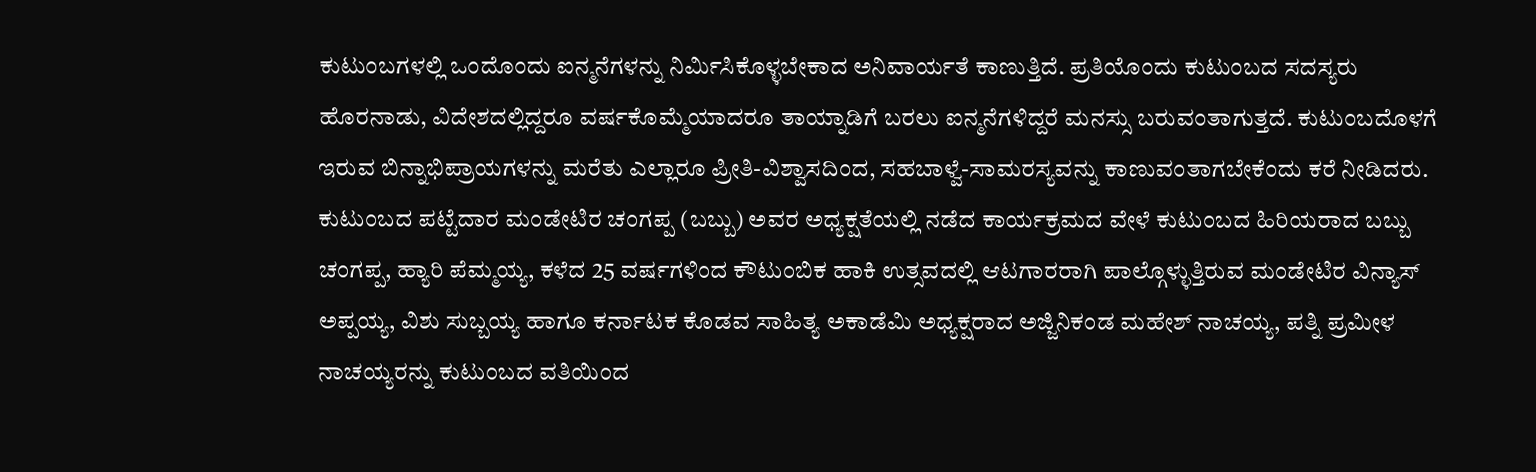ಕುಟುಂಬಗಳಲ್ಲಿ ಒಂದೊಂದು ಐನ್ಮನೆಗಳನ್ನು ನಿರ್ಮಿಸಿಕೊಳ್ಳಬೇಕಾದ ಅನಿವಾರ್ಯತೆ ಕಾಣುತ್ತಿದೆ. ಪ್ರತಿಯೊಂದು ಕುಟುಂಬದ ಸದಸ್ಯರು ಹೊರನಾಡು, ವಿದೇಶದಲ್ಲಿದ್ದರೂ ವರ್ಷಕೊಮ್ಮೆಯಾದರೂ ತಾಯ್ನಾಡಿಗೆ ಬರಲು ಐನ್ಮನೆಗಳಿದ್ದರೆ ಮನಸ್ಸು ಬರುವಂತಾಗುತ್ತದೆ. ಕುಟುಂಬದೊಳಗೆ ಇರುವ ಬಿನ್ನಾಭಿಪ್ರಾಯಗಳನ್ನು ಮರೆತು ಎಲ್ಲಾರೂ ಪ್ರೀತಿ-ವಿಶ್ವಾಸದಿಂದ, ಸಹಬಾಳ್ವೆ-ಸಾಮರಸ್ಯವನ್ನು ಕಾಣುವಂತಾಗಬೇಕೆಂದು ಕರೆ ನೀಡಿದರು. ಕುಟುಂಬದ ಪಟ್ಟೆದಾರ ಮಂಡೇಟಿರ ಚಂಗಪ್ಪ (ಬಬ್ಬು) ಅವರ ಅಧ್ಯಕ್ಷತೆಯಲ್ಲಿ ನಡೆದ ಕಾರ್ಯಕ್ರಮದ ವೇಳೆ ಕುಟುಂಬದ ಹಿರಿಯರಾದ ಬಬ್ಬು ಚಂಗಪ್ಪ, ಹ್ಯಾರಿ ಪೆಮ್ಮಯ್ಯ, ಕಳೆದ 25 ವರ್ಷಗಳಿಂದ ಕೌಟುಂಬಿಕ ಹಾಕಿ ಉತ್ಸವದಲ್ಲಿ ಆಟಗಾರರಾಗಿ ಪಾಲ್ಗೊಳ್ಳುತ್ತಿರುವ ಮಂಡೇಟಿರ ವಿನ್ಯಾಸ್ ಅಪ್ಪಯ್ಯ, ವಿಶು ಸುಬ್ಬಯ್ಯ ಹಾಗೂ ಕರ್ನಾಟಕ ಕೊಡವ ಸಾಹಿತ್ಯ ಅಕಾಡೆಮಿ ಅಧ್ಯಕ್ಷರಾದ ಅಜ್ಜಿನಿಕಂಡ ಮಹೇಶ್ ನಾಚಯ್ಯ, ಪತ್ನಿ ಪ್ರಮೀಳ ನಾಚಯ್ಯರನ್ನು ಕುಟುಂಬದ ವತಿಯಿಂದ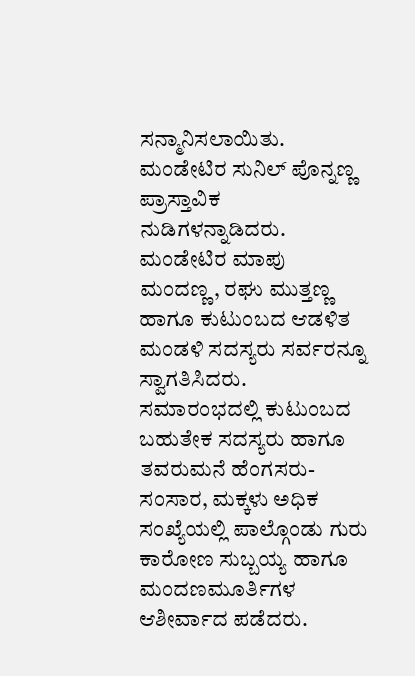ಸನ್ಮಾನಿಸಲಾಯಿತು. ಮಂಡೇಟಿರ ಸುನಿಲ್ ಪೊನ್ನಣ್ಣ ಪ್ರಾಸ್ತಾವಿಕ ನುಡಿಗಳನ್ನಾಡಿದರು. ಮಂಡೇಟಿರ ಮಾಪು ಮಂದಣ್ಣ, ರಘು ಮುತ್ತಣ್ಣ ಹಾಗೂ ಕುಟುಂಬದ ಆಡಳಿತ ಮಂಡಳಿ ಸದಸ್ಯರು ಸರ್ವರನ್ನೂ ಸ್ವಾಗತಿಸಿದರು. ಸಮಾರಂಭದಲ್ಲಿ ಕುಟುಂಬದ ಬಹುತೇಕ ಸದಸ್ಯರು ಹಾಗೂ ತವರುಮನೆ ಹೆಂಗಸರು-ಸಂಸಾರ, ಮಕ್ಕಳು ಅಧಿಕ ಸಂಖ್ಯೆಯಲ್ಲಿ ಪಾಲ್ಗೊಂಡು ಗುರು ಕಾರೋಣ ಸುಬ್ಬಯ್ಯ ಹಾಗೂ ಮಂದಣಮೂರ್ತಿಗಳ ಆಶೀರ್ವಾದ ಪಡೆದರು.